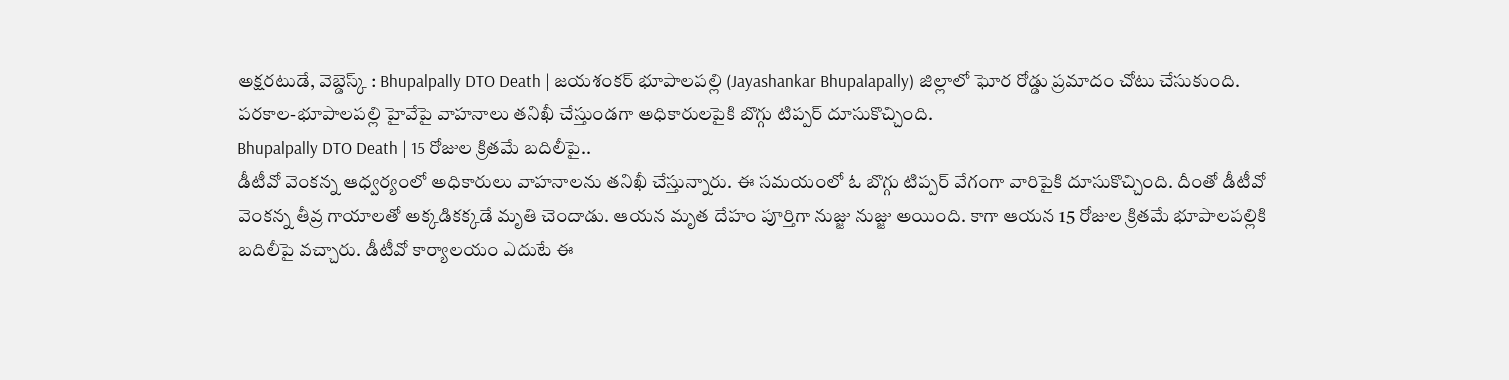అక్షరటుడే, వెబ్డెస్క్ : Bhupalpally DTO Death | జయశంకర్ భూపాలపల్లి (Jayashankar Bhupalapally) జిల్లాలో ఘోర రోడ్డు ప్రమాదం చోటు చేసుకుంది. పరకాల-భూపాలపల్లి హైవేపై వాహనాలు తనిఖీ చేస్తుండగా అధికారులపైకి బొగ్గు టిప్పర్ దూసుకొచ్చింది.
Bhupalpally DTO Death | 15 రోజుల క్రితమే బదిలీపై..
డీటీవో వెంకన్న ఆధ్వర్యంలో అధికారులు వాహనాలను తనిఖీ చేస్తున్నారు. ఈ సమయంలో ఓ బొగ్గు టిప్పర్ వేగంగా వారిపైకి దూసుకొచ్చింది. దీంతో డీటీవో వెంకన్న తీవ్ర గాయాలతో అక్కడికక్కడే మృతి చెందాడు. ఆయన మృత దేహం పూర్తిగా నుజ్జు నుజ్జు అయింది. కాగా ఆయన 15 రోజుల క్రితమే భూపాలపల్లికి బదిలీపై వచ్చారు. డీటీవో కార్యాలయం ఎదుటే ఈ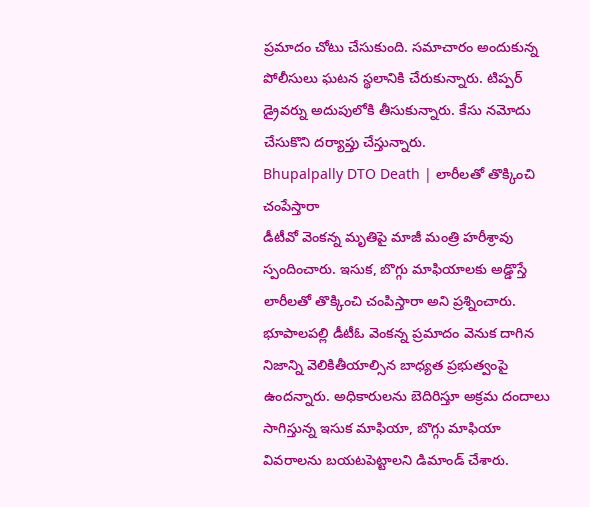ప్రమాదం చోటు చేసుకుంది. సమాచారం అందుకున్న పోలీసులు ఘటన స్థలానికి చేరుకున్నారు. టిప్పర్ డ్రైవర్ను అదుపులోకి తీసుకున్నారు. కేసు నమోదు చేసుకొని దర్యాప్తు చేస్తున్నారు.
Bhupalpally DTO Death | లారీలతో తొక్కించి చంపేస్తారా
డీటీవో వెంకన్న మృతిపై మాజీ మంత్రి హరీశ్రావు స్పందించారు. ఇసుక, బొగ్గు మాఫియాలకు అడ్డొస్తే లారీలతో తొక్కించి చంపిస్తారా అని ప్రశ్నించారు. భూపాలపల్లి డీటీఓ వెంకన్న ప్రమాదం వెనుక దాగిన నిజాన్ని వెలికితీయాల్సిన బాధ్యత ప్రభుత్వంపై ఉందన్నారు. అధికారులను బెదిరిస్తూ అక్రమ దందాలు సాగిస్తున్న ఇసుక మాఫియా, బొగ్గు మాఫియా వివరాలను బయటపెట్టాలని డిమాండ్ చేశారు.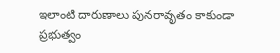ఇలాంటి దారుణాలు పునరావృతం కాకుండా ప్రభుత్వం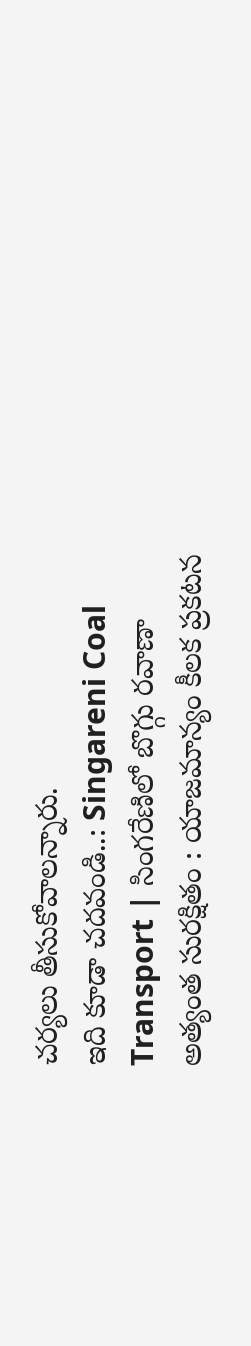చర్యలు తీసుకోవాలన్నారు.
ఇది కూడా చదవండి..: Singareni Coal Transport | సింగరేణిలో బొగ్గు రవాణా అత్యంత సురక్షితం : యాజమాన్యం కీలక ప్రకటన